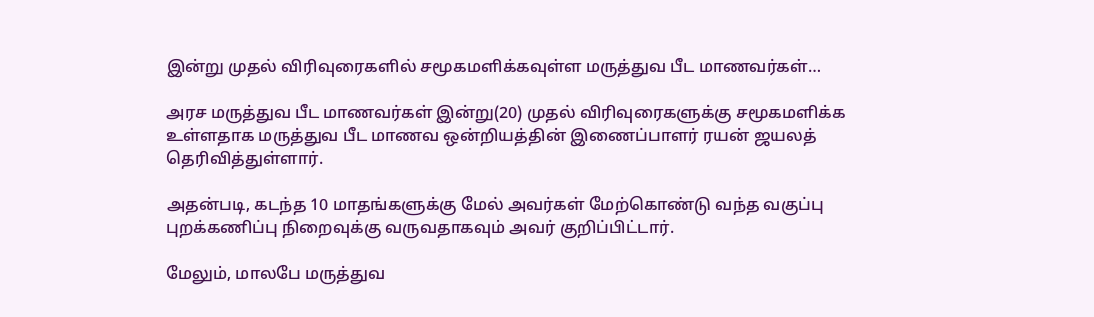இன்று முதல் விரிவுரைகளில் சமூகமளிக்கவுள்ள மருத்துவ பீட மாணவர்கள்…

அரச மருத்துவ பீட மாணவர்கள் இன்று(20) முதல் விரிவுரைகளுக்கு சமூகமளிக்க உள்ளதாக மருத்துவ பீட மாணவ ஒன்றியத்தின் இணைப்பாளர் ரயன் ஜயலத் தெரிவித்துள்ளார்.

அதன்படி, கடந்த 10 மாதங்களுக்கு மேல் அவர்கள் மேற்கொண்டு வந்த வகுப்பு புறக்கணிப்பு நிறைவுக்கு வருவதாகவும் அவர் குறிப்பிட்டார்.

மேலும், மாலபே மருத்துவ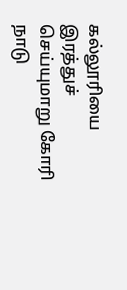கல்லூரியை இரத்துச் செய்யுமாறு கோரி நாடு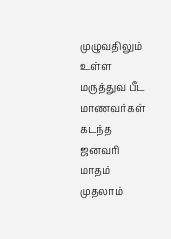முழுவதிலும் உள்ள மருத்துவ பீட மாணவர்கள் கடந்த ஜனவரி மாதம் முதலாம்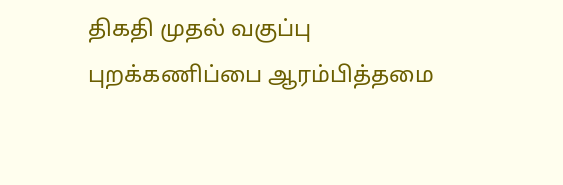திகதி முதல் வகுப்பு புறக்கணிப்பை ஆரம்பித்தமை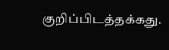குறிப்பிடத்தக்கது.